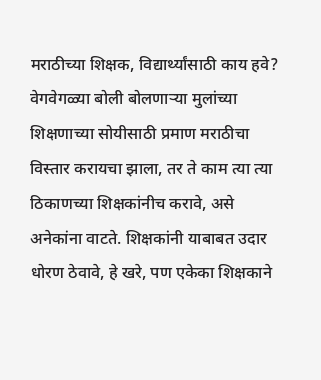मराठीच्या शिक्षक, विद्यार्थ्यांसाठी काय हवे?
वेगवेगळ्या बोली बोलणाऱ्या मुलांच्या शिक्षणाच्या सोयीसाठी प्रमाण मराठीचा विस्तार करायचा झाला, तर ते काम त्या त्या ठिकाणच्या शिक्षकांनीच करावे, असे अनेकांना वाटते. शिक्षकांनी याबाबत उदार धोरण ठेवावे, हे खरे, पण एकेका शिक्षकाने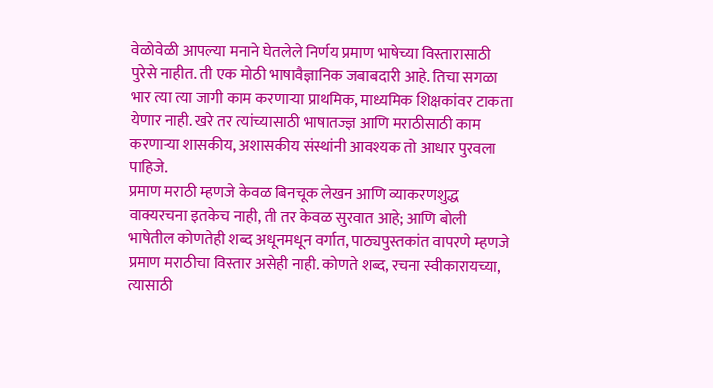वेळोवेळी आपल्या मनाने घेतलेले निर्णय प्रमाण भाषेच्या विस्तारासाठी पुरेसे नाहीत. ती एक मोठी भाषावैज्ञानिक जबाबदारी आहे. तिचा सगळा भार त्या त्या जागी काम करणाऱ्या प्राथमिक, माध्यमिक शिक्षकांवर टाकता येणार नाही. खरे तर त्यांच्यासाठी भाषातज्ज्ञ आणि मराठीसाठी काम करणाऱ्या शासकीय, अशासकीय संस्थांनी आवश्यक तो आधार पुरवला पाहिजे.
प्रमाण मराठी म्हणजे केवळ बिनचूक लेखन आणि व्याकरणशुद्ध वाक्यरचना इतकेच नाही, ती तर केवळ सुरवात आहे; आणि बोली भाषेतील कोणतेही शब्द अधूनमधून वर्गात, पाठ्यपुस्तकांत वापरणे म्हणजे प्रमाण मराठीचा विस्तार असेही नाही. कोणते शब्द, रचना स्वीकारायच्या, त्यासाठी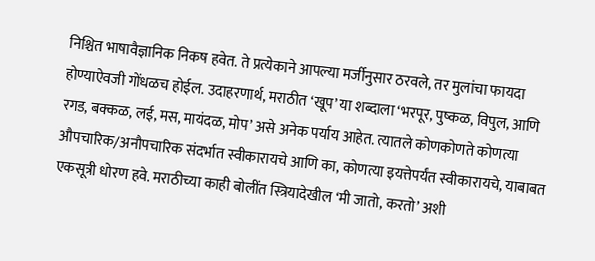निश्चित भाषावैज्ञानिक निकष हवेत. ते प्रत्येकाने आपल्या मर्जीनुसार ठरवले, तर मुलांचा फायदा होण्याऐवजी गोंधळच होईल. उदाहरणार्थ, मराठीत ‘खूप’ या शब्दाला ‘भरपूर, पुष्कळ, विपुल, आणि रगड, बक्कळ, लई, मस, मायंदळ, मोप’ असे अनेक पर्याय आहेत. त्यातले कोणकोणते कोणत्या औपचारिक/अनौपचारिक संदर्भात स्वीकारायचे आणि का, कोणत्या इयत्तेपर्यंत स्वीकारायचे, याबाबत एकसूत्री धोरण हवे. मराठीच्या काही बोलींत स्त्रियादेखील ‘मी जातो, करतो’ अशी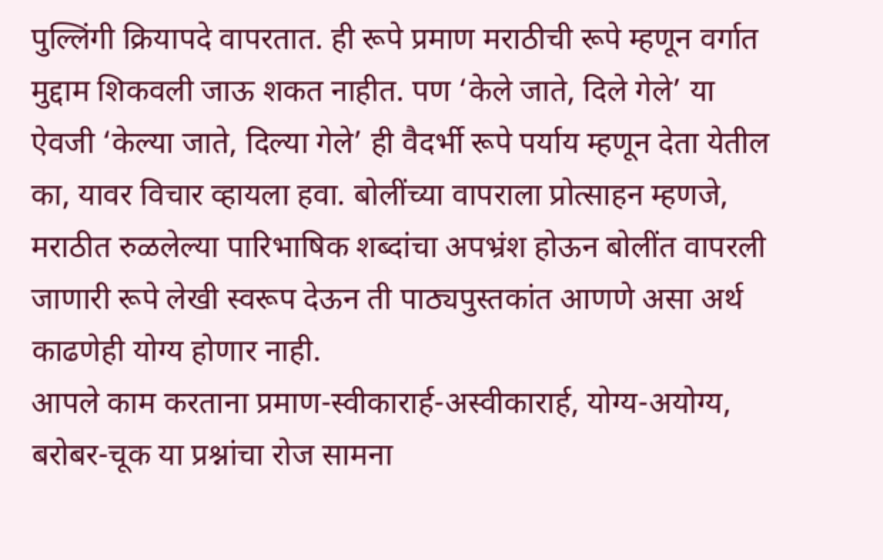पुल्लिंगी क्रियापदे वापरतात. ही रूपे प्रमाण मराठीची रूपे म्हणून वर्गात मुद्दाम शिकवली जाऊ शकत नाहीत. पण ‘केले जाते, दिले गेले’ या ऐवजी ‘केल्या जाते, दिल्या गेले’ ही वैदर्भी रूपे पर्याय म्हणून देता येतील का, यावर विचार व्हायला हवा. बोलींच्या वापराला प्रोत्साहन म्हणजे, मराठीत रुळलेल्या पारिभाषिक शब्दांचा अपभ्रंश होऊन बोलींत वापरली जाणारी रूपे लेखी स्वरूप देऊन ती पाठ्यपुस्तकांत आणणे असा अर्थ काढणेही योग्य होणार नाही.
आपले काम करताना प्रमाण-स्वीकारार्ह-अस्वीकारार्ह, योग्य-अयोग्य, बरोबर-चूक या प्रश्नांचा रोज सामना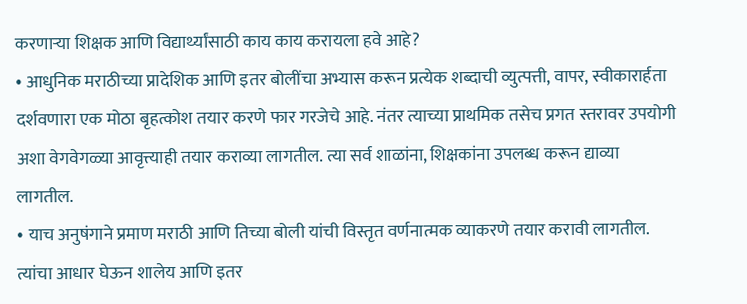करणाऱ्या शिक्षक आणि विद्यार्थ्यांसाठी काय काय करायला हवे आहे?
• आधुनिक मराठीच्या प्रादेशिक आणि इतर बोलींचा अभ्यास करून प्रत्येक शब्दाची व्युत्पत्ती, वापर, स्वीकारार्हता दर्शवणारा एक मोठा बृहत्कोश तयार करणे फार गरजेचे आहे. नंतर त्याच्या प्राथमिक तसेच प्रगत स्तरावर उपयोगी अशा वेगवेगळ्या आवृत्त्याही तयार कराव्या लागतील. त्या सर्व शाळांना, शिक्षकांना उपलब्ध करून द्याव्या लागतील.
• याच अनुषंगाने प्रमाण मराठी आणि तिच्या बोली यांची विस्तृत वर्णनात्मक व्याकरणे तयार करावी लागतील. त्यांचा आधार घेऊन शालेय आणि इतर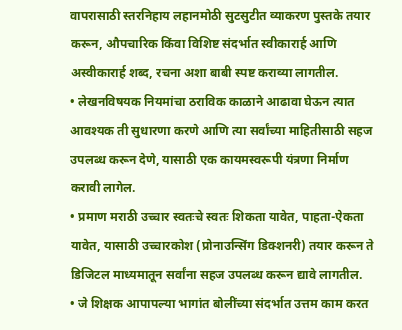वापरासाठी स्तरनिहाय लहानमोठी सुटसुटीत व्याकरण पुस्तके तयार करून, औपचारिक किंवा विशिष्ट संदर्भात स्वीकारार्ह आणि अस्वीकारार्ह शब्द, रचना अशा बाबी स्पष्ट कराव्या लागतील.
• लेखनविषयक नियमांचा ठराविक काळाने आढावा घेऊन त्यात आवश्यक ती सुधारणा करणे आणि त्या सर्वांच्या माहितीसाठी सहज उपलब्ध करून देणे, यासाठी एक कायमस्वरूपी यंत्रणा निर्माण करावी लागेल.
• प्रमाण मराठी उच्चार स्वतःचे स्वतः शिकता यावेत, पाहता-ऐकता यावेत, यासाठी उच्चारकोश (प्रोनाउन्सिंग डिक्शनरी) तयार करून ते डिजिटल माध्यमातून सर्वांना सहज उपलब्ध करून द्यावे लागतील.
• जे शिक्षक आपापल्या भागांत बोलींच्या संदर्भात उत्तम काम करत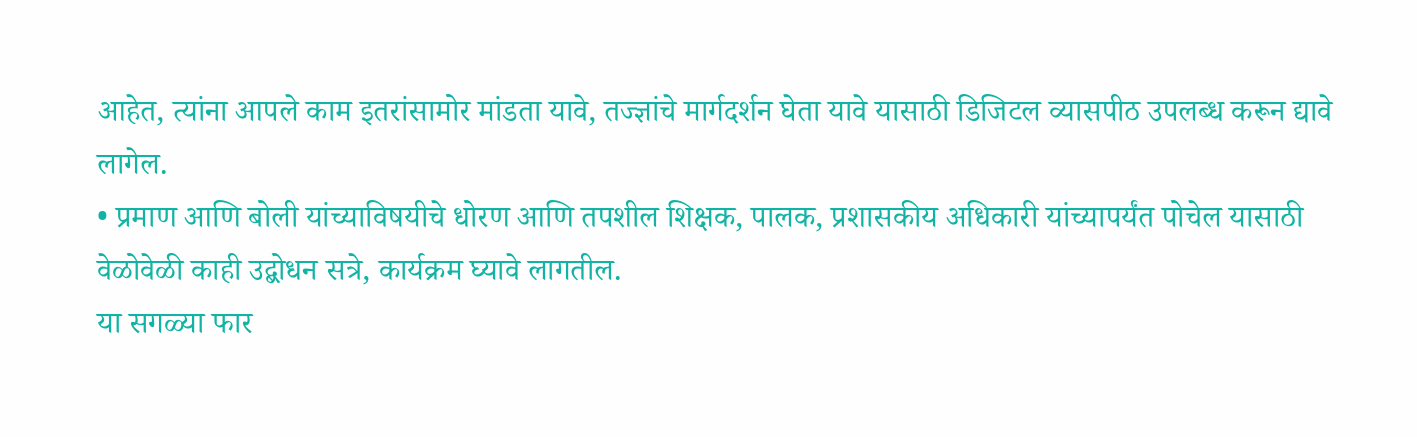आहेत, त्यांना आपले काम इतरांसामोर मांडता यावे, तज्ज्ञांचे मार्गदर्शन घेता यावे यासाठी डिजिटल व्यासपीठ उपलब्ध करून द्यावे लागेल.
• प्रमाण आणि बोली यांच्याविषयीचे धोरण आणि तपशील शिक्षक, पालक, प्रशासकीय अधिकारी यांच्यापर्यंत पोचेल यासाठी वेळोवेळी काही उद्बोधन सत्रे, कार्यक्रम घ्यावे लागतील.
या सगळ्या फार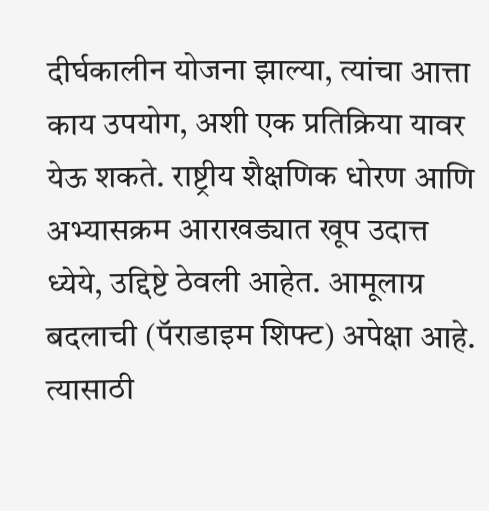दीर्घकालीन योजना झाल्या, त्यांचा आत्ता काय उपयोग, अशी एक प्रतिक्रिया यावर येऊ शकते. राष्ट्रीय शैक्षणिक धोरण आणि अभ्यासक्रम आराखड्यात खूप उदात्त ध्येये, उद्दिष्टे ठेवली आहेत. आमूलाग्र बदलाची (पॅराडाइम शिफ्ट) अपेक्षा आहे. त्यासाठी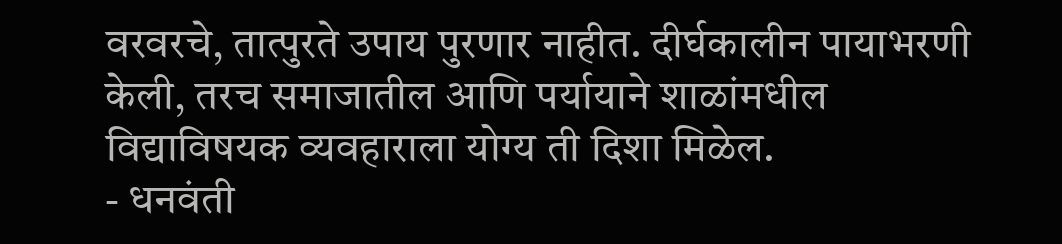वरवरचे, तात्पुरते उपाय पुरणार नाहीत. दीर्घकालीन पायाभरणी केली, तरच समाजातील आणि पर्यायाने शाळांमधील विद्याविषयक व्यवहाराला योग्य ती दिशा मिळेल.
- धनवंती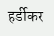हर्डीकर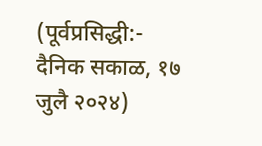(पूर्वप्रसिद्धी:- दैनिक सकाळ, १७ जुलै २०२४)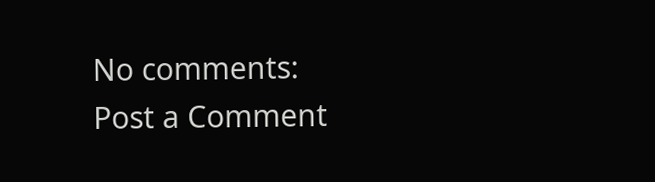No comments:
Post a Comment